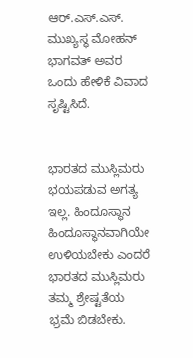ಆರ್.ಎಸ್.ಎಸ್. ಮುಖ್ಯಸ್ಥ ಮೋಹನ್ ಭಾಗವತ್ ಅವರ ಒಂದು ಹೇಳಿಕೆ ವಿವಾದ ಸೃಷ್ಟಿಸಿದೆ.


ಭಾರತದ ಮುಸ್ಲಿಮರು ಭಯಪಡುವ ಅಗತ್ಯ ಇಲ್ಲ. ಹಿಂದೂಸ್ಥಾನ ಹಿಂದೂಸ್ಥಾನವಾಗಿಯೇ ಉಳಿಯಬೇಕು ಎಂದರೆ ಭಾರತದ ಮುಸ್ಲಿಮರು ತಮ್ಮ ಶ್ರೇಷ್ಟತೆಯ ಭ್ರಮೆ ಬಿಡಬೇಕು.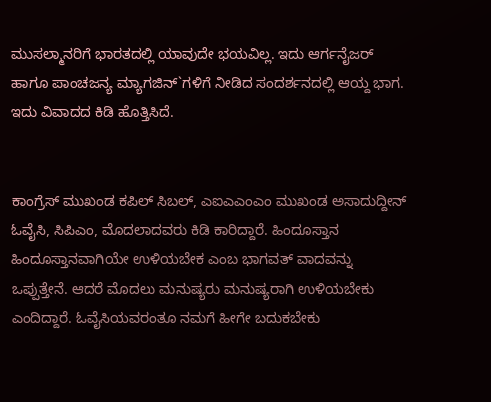ಮುಸಲ್ಮಾನರಿಗೆ ಭಾರತದಲ್ಲಿ ಯಾವುದೇ ಭಯವಿಲ್ಲ. ಇದು ಆರ್ಗನೈಜರ್ ಹಾಗೂ ಪಾಂಚಜನ್ಯ ಮ್ಯಾಗಜಿನ್`ಗಳಿಗೆ ನೀಡಿದ ಸಂದರ್ಶನದಲ್ಲಿ ಆಯ್ದ ಭಾಗ. ಇದು ವಿವಾದದ ಕಿಡಿ ಹೊತ್ತಿಸಿದೆ.


ಕಾಂಗ್ರೆಸ್ ಮುಖಂಡ ಕಪಿಲ್ ಸಿಬಲ್, ಎಐಎಎಂಎಂ ಮುಖಂಡ ಅಸಾದುದ್ದೀನ್ ಓವೈಸಿ, ಸಿಪಿಎಂ, ಮೊದಲಾದವರು ಕಿಡಿ ಕಾರಿದ್ದಾರೆ. ಹಿಂದೂಸ್ತಾನ ಹಿಂದೂಸ್ತಾನವಾಗಿಯೇ ಉಳಿಯಬೇಕ ಎಂಬ ಭಾಗವತ್ ವಾದವನ್ನು ಒಪ್ಪುತ್ತೇನೆ. ಆದರೆ ಮೊದಲು ಮನುಷ್ಯರು ಮನುಷ್ಯರಾಗಿ ಉಳಿಯಬೇಕು ಎಂದಿದ್ದಾರೆ. ಓವೈಸಿಯವರಂತೂ ನಮಗೆ ಹೀಗೇ ಬದುಕಬೇಕು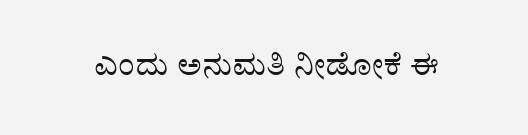ಎಂದು ಅನುಮತಿ ನೀಡೋಕೆ ಈ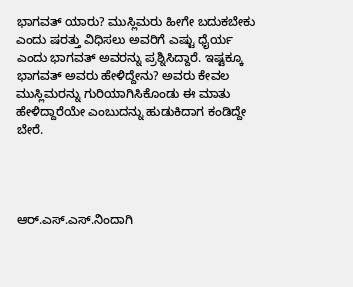ಭಾಗವತ್ ಯಾರು? ಮುಸ್ಲಿಮರು ಹೀಗೇ ಬದುಕಬೇಕು ಎಂದು ಷರತ್ತು ವಿಧಿಸಲು ಅವರಿಗೆ ಎಷ್ಟು ಧೈರ್ಯ ಎಂದು ಭಾಗವತ್ ಅವರನ್ನು ಪ್ರಶ್ನಿಸಿದ್ದಾರೆ. ಇಷ್ಟಕ್ಕೂ ಭಾಗವತ್ ಅವರು ಹೇಳಿದ್ದೇನು? ಅವರು ಕೇವಲ ಮುಸ್ಲಿಮರನ್ನು ಗುರಿಯಾಗಿಸಿಕೊಂಡು ಈ ಮಾತು ಹೇಳಿದ್ದಾರೆಯೇ ಎಂಬುದನ್ನು ಹುಡುಕಿದಾಗ ಕಂಡಿದ್ದೇ ಬೇರೆ.




ಆರ್.ಎಸ್.ಎಸ್.ನಿಂದಾಗಿ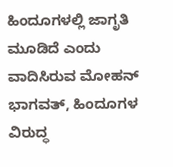ಹಿಂದೂಗಳಲ್ಲಿ ಜಾಗೃತಿ ಮೂಡಿದೆ ಎಂದು ವಾದಿಸಿರುವ ಮೋಹನ್ ಭಾಗವತ್, ಹಿಂದೂಗಳ ವಿರುದ್ಧ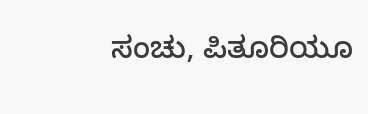ಸಂಚು, ಪಿತೂರಿಯೂ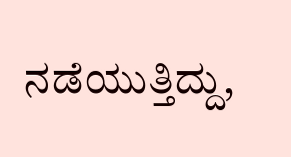ನಡೆಯುತ್ತಿದ್ದು,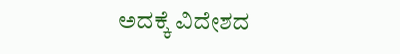ಅದಕ್ಕೆ ವಿದೇಶದ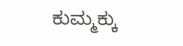ಕುಮ್ಮಕ್ಕು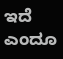ಇದೆ ಎಂದೂ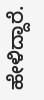ಹೇಳಿದ್ದಾರೆ.